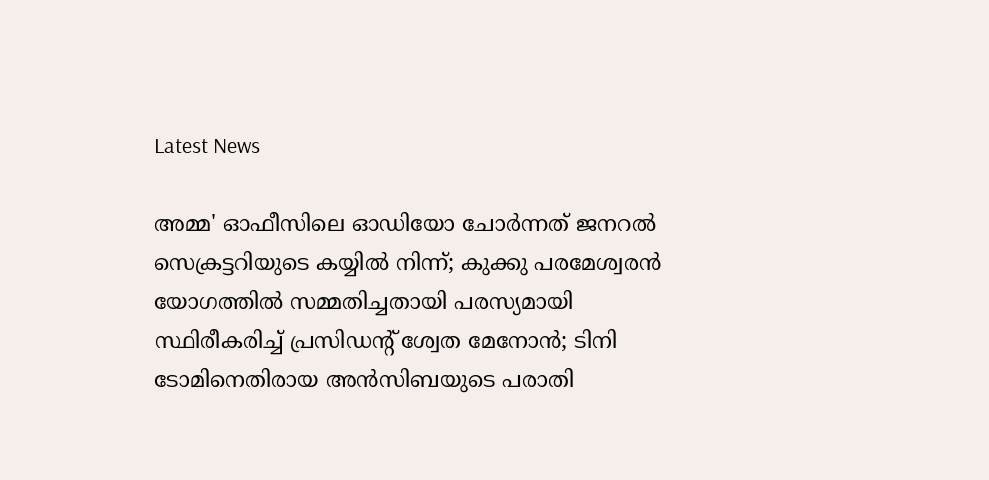Latest News

അമ്മ' ഓഫീസിലെ ഓഡിയോ ചോര്‍ന്നത് ജനറല്‍ സെക്രട്ടറിയുടെ കയ്യില്‍ നിന്ന്; കുക്കു പരമേശ്വരന്‍ യോഗത്തില്‍ സമ്മതിച്ചതായി പരസ്യമായി സ്ഥിരീകരിച്ച് പ്രസിഡന്റ് ശ്വേത മേനോന്‍; ടിനി ടോമിനെതിരായ അന്‍സിബയുടെ പരാതി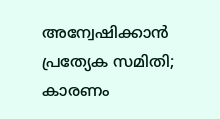അന്വേഷിക്കാന്‍ പ്രത്യേക സമിതി; കാരണം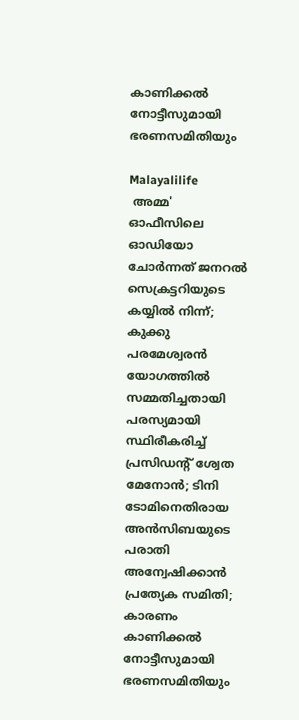കാണിക്കല്‍ നോട്ടീസുമായി ഭരണസമിതിയും

Malayalilife
 അമ്മ' ഓഫീസിലെ ഓഡിയോ ചോര്‍ന്നത് ജനറല്‍ സെക്രട്ടറിയുടെ കയ്യില്‍ നിന്ന്; കുക്കു പരമേശ്വരന്‍ യോഗത്തില്‍ സമ്മതിച്ചതായി പരസ്യമായി സ്ഥിരീകരിച്ച് പ്രസിഡന്റ് ശ്വേത മേനോന്‍; ടിനി ടോമിനെതിരായ അന്‍സിബയുടെ പരാതി അന്വേഷിക്കാന്‍ പ്രത്യേക സമിതി; കാരണം കാണിക്കല്‍ നോട്ടീസുമായി ഭരണസമിതിയും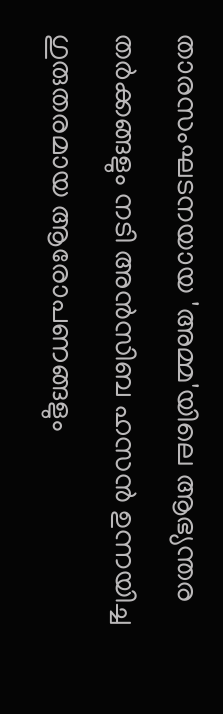താരസംഘടനയായ 'അമ്മ'യിലെ ആഭ്യന്തര തര്‍ക്കങ്ങളും നടി അന്‍സിബ ഹസന്‍ ഉന്നയിച്ച ഗുരുതരമായ ആരോപണങ്ങളും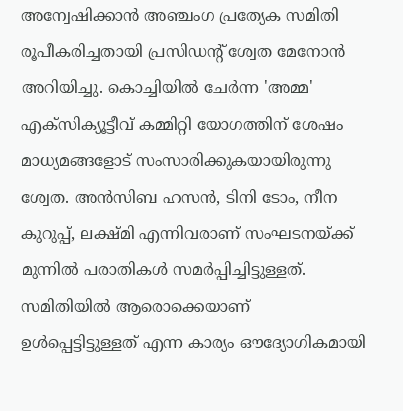അന്വേഷിക്കാന്‍ അഞ്ചംഗ പ്രത്യേക സമിതി രൂപീകരിച്ചതായി പ്രസിഡന്റ് ശ്വേത മേനോന്‍ അറിയിച്ചു. കൊച്ചിയില്‍ ചേര്‍ന്ന 'അമ്മ' എക്സിക്യൂട്ടീവ് കമ്മിറ്റി യോഗത്തിന് ശേഷം മാധ്യമങ്ങളോട് സംസാരിക്കുകയായിരുന്നു ശ്വേത. അന്‍സിബ ഹസന്‍, ടിനി ടോം, നീന കുറുപ്പ്, ലക്ഷ്മി എന്നിവരാണ് സംഘടനയ്ക്ക് മുന്നില്‍ പരാതികള്‍ സമര്‍പ്പിച്ചിട്ടുള്ളത്. സമിതിയില്‍ ആരൊക്കെയാണ് ഉള്‍പ്പെട്ടിട്ടുള്ളത് എന്ന കാര്യം ഔദ്യോഗികമായി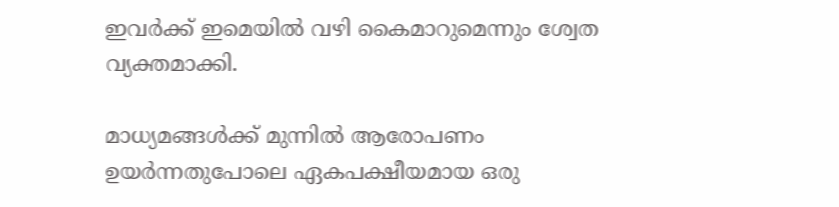ഇവര്‍ക്ക് ഇമെയില്‍ വഴി കൈമാറുമെന്നും ശ്വേത വ്യക്തമാക്കി.

മാധ്യമങ്ങള്‍ക്ക് മുന്നില്‍ ആരോപണം ഉയര്‍ന്നതുപോലെ ഏകപക്ഷീയമായ ഒരു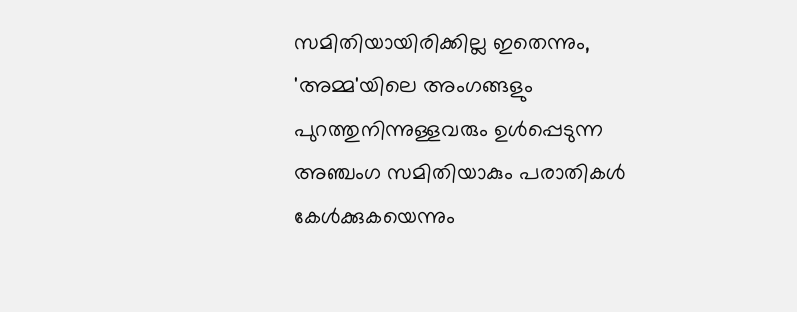സമിതിയായിരിക്കില്ല ഇതെന്നും, 'അമ്മ'യിലെ അംഗങ്ങളും പുറത്തുനിന്നുള്ളവരും ഉള്‍പ്പെടുന്ന അഞ്ചംഗ സമിതിയാകും പരാതികള്‍ കേള്‍ക്കുകയെന്നും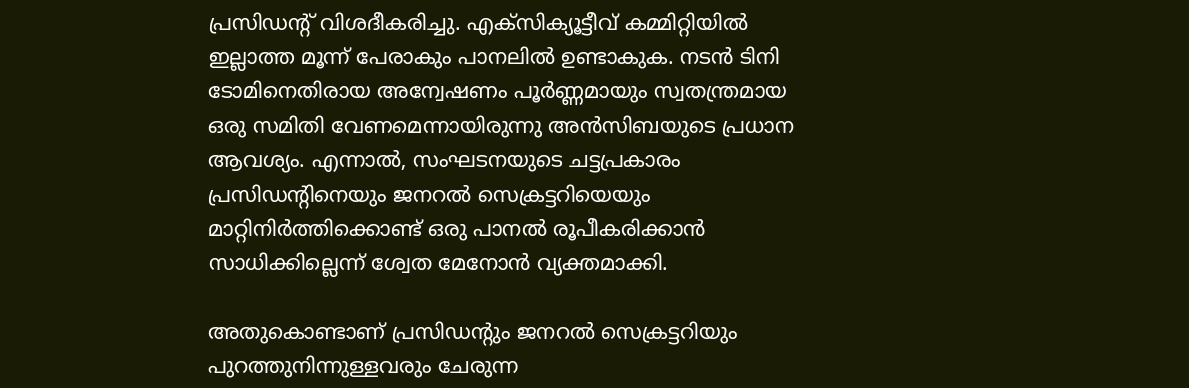പ്രസിഡന്റ് വിശദീകരിച്ചു. എക്സിക്യൂട്ടീവ് കമ്മിറ്റിയില്‍ ഇല്ലാത്ത മൂന്ന് പേരാകും പാനലില്‍ ഉണ്ടാകുക. നടന്‍ ടിനി ടോമിനെതിരായ അന്വേഷണം പൂര്‍ണ്ണമായും സ്വതന്ത്രമായ ഒരു സമിതി വേണമെന്നായിരുന്നു അന്‍സിബയുടെ പ്രധാന ആവശ്യം. എന്നാല്‍, സംഘടനയുടെ ചട്ടപ്രകാരം പ്രസിഡന്റിനെയും ജനറല്‍ സെക്രട്ടറിയെയും മാറ്റിനിര്‍ത്തിക്കൊണ്ട് ഒരു പാനല്‍ രൂപീകരിക്കാന്‍ സാധിക്കില്ലെന്ന് ശ്വേത മേനോന്‍ വ്യക്തമാക്കി.

അതുകൊണ്ടാണ് പ്രസിഡന്റും ജനറല്‍ സെക്രട്ടറിയും പുറത്തുനിന്നുള്ളവരും ചേരുന്ന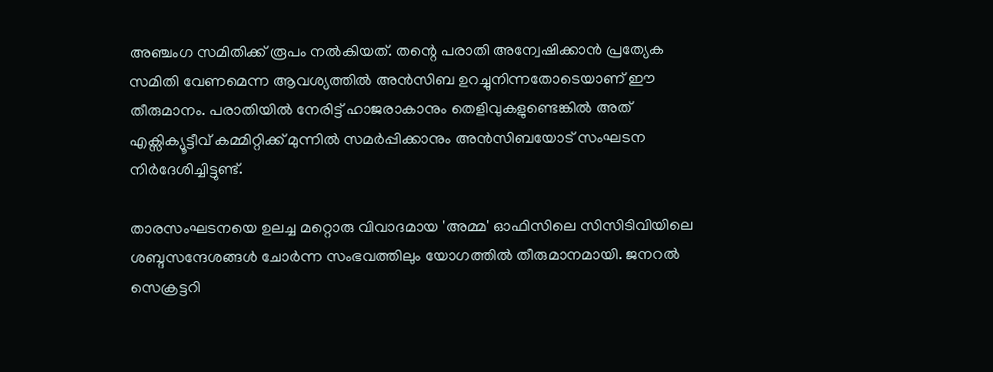അഞ്ചംഗ സമിതിക്ക് രൂപം നല്‍കിയത്. തന്റെ പരാതി അന്വേഷിക്കാന്‍ പ്രത്യേക സമിതി വേണമെന്ന ആവശ്യത്തില്‍ അന്‍സിബ ഉറച്ചുനിന്നതോടെയാണ് ഈ തീരുമാനം. പരാതിയില്‍ നേരിട്ട് ഹാജരാകാനും തെളിവുകളുണ്ടെങ്കില്‍ അത് എക്സിക്യൂട്ടീവ് കമ്മിറ്റിക്ക് മുന്നില്‍ സമര്‍പ്പിക്കാനും അന്‍സിബയോട് സംഘടന നിര്‍ദേശിച്ചിട്ടുണ്ട്.

താരസംഘടനയെ ഉലച്ച മറ്റൊരു വിവാദമായ 'അമ്മ' ഓഫിസിലെ സിസിടിവിയിലെ ശബ്ദസന്ദേശങ്ങള്‍ ചോര്‍ന്ന സംഭവത്തിലും യോഗത്തില്‍ തീരുമാനമായി. ജനറല്‍ സെക്രട്ടറി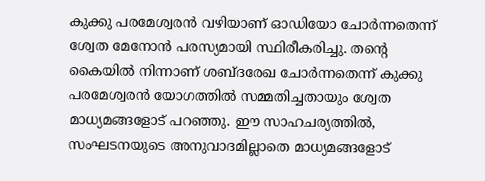കുക്കു പരമേശ്വരന്‍ വഴിയാണ് ഓഡിയോ ചോര്‍ന്നതെന്ന് ശ്വേത മേനോന്‍ പരസ്യമായി സ്ഥിരീകരിച്ചു. തന്റെ കൈയില്‍ നിന്നാണ് ശബ്ദരേഖ ചോര്‍ന്നതെന്ന് കുക്കു പരമേശ്വരന്‍ യോഗത്തില്‍ സമ്മതിച്ചതായും ശ്വേത മാധ്യമങ്ങളോട് പറഞ്ഞു. ഈ സാഹചര്യത്തില്‍, സംഘടനയുടെ അനുവാദമില്ലാതെ മാധ്യമങ്ങളോട്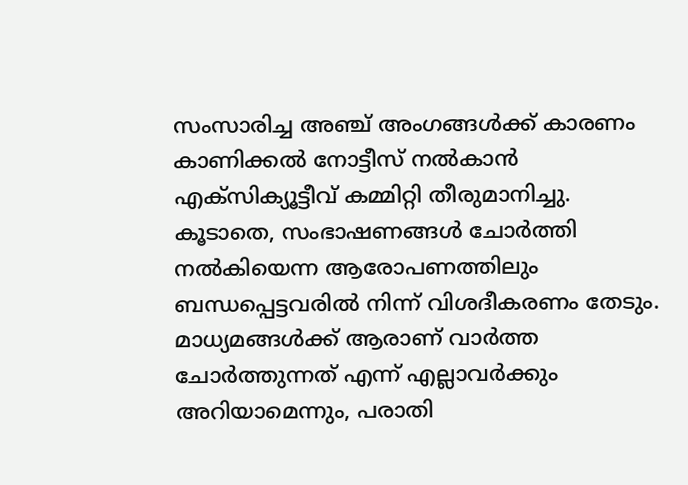സംസാരിച്ച അഞ്ച് അംഗങ്ങള്‍ക്ക് കാരണം കാണിക്കല്‍ നോട്ടീസ് നല്‍കാന്‍ എക്സിക്യൂട്ടീവ് കമ്മിറ്റി തീരുമാനിച്ചു. കൂടാതെ, സംഭാഷണങ്ങള്‍ ചോര്‍ത്തി നല്‍കിയെന്ന ആരോപണത്തിലും ബന്ധപ്പെട്ടവരില്‍ നിന്ന് വിശദീകരണം തേടും. മാധ്യമങ്ങള്‍ക്ക് ആരാണ് വാര്‍ത്ത ചോര്‍ത്തുന്നത് എന്ന് എല്ലാവര്‍ക്കും അറിയാമെന്നും, പരാതി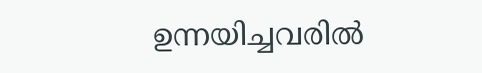ഉന്നയിച്ചവരില്‍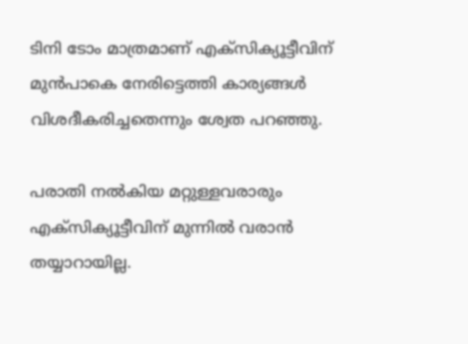ടിനി ടോം മാത്രമാണ് എക്സിക്യൂട്ടീവിന് മുന്‍പാകെ നേരിട്ടെത്തി കാര്യങ്ങള്‍ വിശദീകരിച്ചതെന്നും ശ്വേത പറഞ്ഞു.

പരാതി നല്‍കിയ മറ്റുള്ളവരാരും എക്സിക്യൂട്ടീവിന് മുന്നില്‍ വരാന്‍ തയ്യാറായില്ല.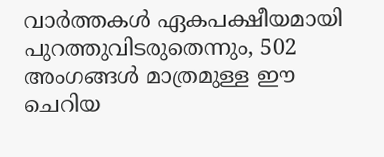വാര്‍ത്തകള്‍ ഏകപക്ഷീയമായി പുറത്തുവിടരുതെന്നും, 502 അംഗങ്ങള്‍ മാത്രമുള്ള ഈ ചെറിയ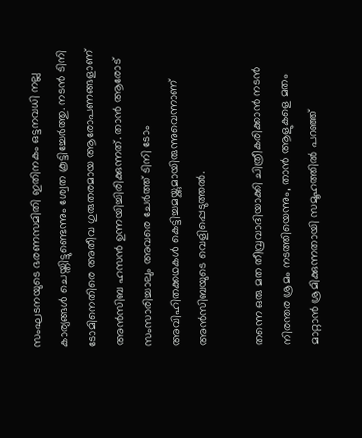സംഘടനയുടെ ഭരണസമിതി ഇതിനകം ഒട്ടനവധി നല്ല കാര്യങ്ങള്‍ ചെയ്തിട്ടുണ്ടെന്നും ശ്വേത കൂട്ടിച്ചേര്‍ത്തു. നടന്‍ ടിനി ടോമിനെതിരെ അതീവ ഗുരുതരമായ ആരോപണങ്ങളാണ് അന്‍സിബ ഹസന്‍ ഉന്നയിച്ചിരിക്കുന്നത്. താന്‍ ആരോട് സംസാരിച്ചാലും അവരെ ചേര്‍ത്ത് ടിനി ടോം അവിഹിതക്കഥകള്‍ കെട്ടിച്ചമയ്ക്കുമായിരുന്നുവെന്നാണ് അന്‍സിബയുടെ വെളിപ്പെടുത്തല്‍.

തന്നെ ഒരു മത തീവ്രവാദിയാക്കി ചിത്രീകരിക്കാന്‍ നടന്‍ നിരന്തര ശ്രമം നടത്തിയെന്നും, താന്‍ ആളുകളെ മതം മാറ്റാന്‍ ശ്രമിക്കുന്നതായി സമൂഹത്തില്‍ പറഞ്ഞ്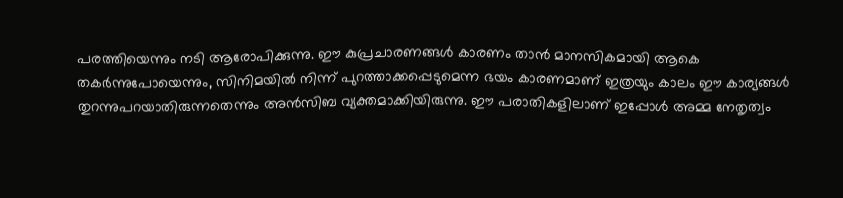പരത്തിയെന്നും നടി ആരോപിക്കുന്നു. ഈ കുപ്രചാരണങ്ങള്‍ കാരണം താന്‍ മാനസികമായി ആകെ തകര്‍ന്നുപോയെന്നും, സിനിമയില്‍ നിന്ന് പുറത്താക്കപ്പെടുമെന്ന ഭയം കാരണമാണ് ഇത്രയും കാലം ഈ കാര്യങ്ങള്‍ തുറന്നുപറയാതിരുന്നതെന്നും അന്‍സിബ വ്യക്തമാക്കിയിരുന്നു. ഈ പരാതികളിലാണ് ഇപ്പോള്‍ അമ്മ നേതൃത്വം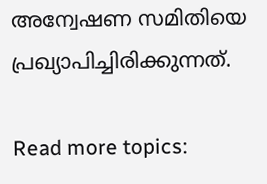അന്വേഷണ സമിതിയെ പ്രഖ്യാപിച്ചിരിക്കുന്നത്.

Read more topics: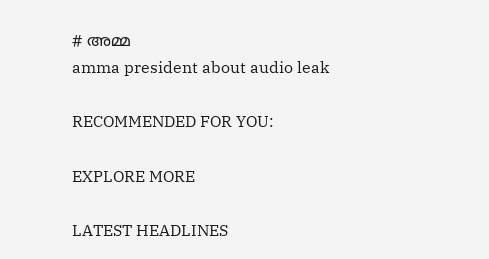# അമ്മ
amma president about audio leak

RECOMMENDED FOR YOU:

EXPLORE MORE

LATEST HEADLINES